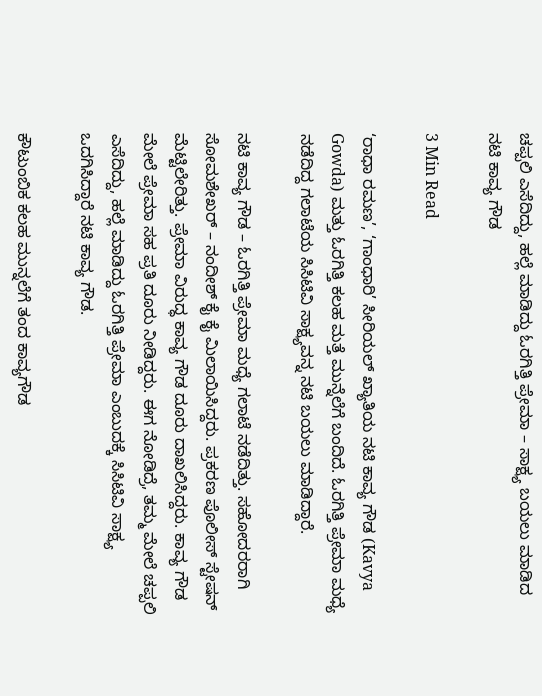ಚಪ್ಪಲಿ ಎಸೆದಿದ್ದು, ಹಲ್ಲೆ ಮಾಡಿದ್ದು ಓರಗಿತ್ತಿ ಪ್ರೇಮಾ – ಸಾಕ್ಷ್ಯ ಬಯಲು ಮಾಡಿದ ನಟಿ ಕಾವ್ಯ ಗೌಡ

3 Min Read

‘ರಾಧಾ ರಮಣ’, ‘ಗಾಂಧಾರಿ’ ಸೀರಿಯಲ್ ಖ್ಯಾತಿಯ ನಟಿ ಕಾವ್ಯ ಗೌಡ (Kavya Gowda) ಮತ್ತು ಓರಗಿತ್ತಿ ಕಲಹ ಮತ್ತೆ ಮುನ್ನೆಲೆಗೆ ಬಂದಿದೆ. ಓರಗಿತ್ತಿ ಪ್ರೇಮಾ ಮಧ್ಯೆ ನಡೆದಿದ್ದ ಗಲಾಟೆಯ ಸಿಸಿಟಿವಿ ಸಾಕ್ಷ್ಯವನ್ನ ನಟಿ ಬಯಲು ಮಾಡಿದ್ದಾರೆ.

ನಟಿ ಕಾವ್ಯ ಗೌಡ – ಓರಗಿತ್ತಿ ಪ್ರೇಮಾ ಮಧ್ಯೆ ಗಲಾಟೆ ನಡೆದಿತ್ತು. ಸಹೋದರರಾಗಿ ಸೋಮಶೇಖರ್ – ನಂದೀಶ್ ಕೈ ಕೈ ಮಿಲಾಯಿಸಿದ್ದರು. ಪ್ರಕರಣ ಪೊಲೀಸ್ ಸ್ಟೇಷನ್ ಮೆಟ್ಟಿಲೇರಿತ್ತು. ಪ್ರೇಮಾ ವಿರುದ್ಧ ಕಾವ್ಯ ಗೌಡ ದೂರು ದಾಖಲಿಸಿದ್ದರು. ಕಾವ್ಯ ಗೌಡ ಮೇಲೆ ಪ್ರೇಮಾ ಸಹ ಪ್ರತಿ ದೂರು ನೀಡಿದ್ದರು. ಈಗ ನೋಡಿದ್ರೆ, ತಮ್ಮ ಮೇಲೆ ಚಪ್ಪಲಿ ಎಸೆದಿದ್ದು, ಹಲ್ಲೆ ಮಾಡಿದ್ದು ಓರಗಿತ್ತಿ ಪ್ರೇಮಾ ಎಂಬುದಕ್ಕೆ ಸಿಸಿಟಿವಿ ಸಾಕ್ಷ್ಯ ಒದಗಿಸಿದ್ದಾರೆ ನಟಿ ಕಾವ್ಯ ಗೌಡ.

ಕೌಟುಂಬಿಕ ಕಲಹ ಮುನ್ನಲೆಗೆ ತಂದ ಕಾವ್ಯಗೌಡ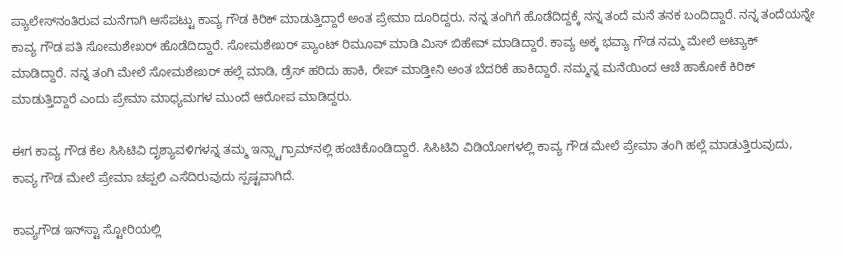ಪ್ಯಾಲೇಸ್‌ನಂತಿರುವ ಮನೆಗಾಗಿ ಆಸೆಪಟ್ಟು ಕಾವ್ಯ ಗೌಡ ಕಿರಿಕ್ ಮಾಡುತ್ತಿದ್ದಾರೆ ಅಂತ ಪ್ರೇಮಾ ದೂರಿದ್ದರು. ನನ್ನ ತಂಗಿಗೆ ಹೊಡೆದಿದ್ದಕ್ಕೆ ನನ್ನ ತಂದೆ ಮನೆ ತನಕ ಬಂದಿದ್ದಾರೆ. ನನ್ನ ತಂದೆಯನ್ನೇ ಕಾವ್ಯ ಗೌಡ ಪತಿ ಸೋಮಶೇಖರ್ ಹೊಡೆದಿದ್ದಾರೆ. ಸೋಮಶೇಖರ್ ಪ್ಯಾಂಟ್‌ ರಿಮೂವ್ ಮಾಡಿ ಮಿಸ್ ಬಿಹೇವ್ ಮಾಡಿದ್ದಾರೆ. ಕಾವ್ಯ ಅಕ್ಕ ಭವ್ಯಾ ಗೌಡ ನಮ್ಮ ಮೇಲೆ ಅಟ್ಯಾಕ್ ಮಾಡಿದ್ದಾರೆ. ನನ್ನ ತಂಗಿ ಮೇಲೆ ಸೋಮಶೇಖರ್‌ ಹಲ್ಲೆ ಮಾಡಿ, ಡ್ರೆಸ್ ಹರಿದು ಹಾಕಿ, ರೇಪ್ ಮಾಡ್ತೀನಿ ಅಂತ ಬೆದರಿಕೆ ಹಾಕಿದ್ದಾರೆ. ನಮ್ಮನ್ನ ಮನೆಯಿಂದ ಆಚೆ ಹಾಕೋಕೆ ಕಿರಿಕ್ ಮಾಡುತ್ತಿದ್ದಾರೆ ಎಂದು ಪ್ರೇಮಾ ಮಾಧ್ಯಮಗಳ ಮುಂದೆ ಆರೋಪ ಮಾಡಿದ್ದರು.

ಈಗ ಕಾವ್ಯ ಗೌಡ ಕೆಲ ಸಿಸಿಟಿವಿ ದೃಶ್ಯಾವಳಿಗಳನ್ನ ತಮ್ಮ ಇನ್ಸ್ಟಾಗ್ರಾಮ್‌ನಲ್ಲಿ ಹಂಚಿಕೊಂಡಿದ್ದಾರೆ. ಸಿಸಿಟಿವಿ ವಿಡಿಯೋಗಳಲ್ಲಿ ಕಾವ್ಯ ಗೌಡ ಮೇಲೆ ಪ್ರೇಮಾ ತಂಗಿ ಹಲ್ಲೆ ಮಾಡುತ್ತಿರುವುದು, ಕಾವ್ಯ ಗೌಡ ಮೇಲೆ ಪ್ರೇಮಾ ಚಪ್ಪಲಿ ಎಸೆದಿರುವುದು ಸ್ಪಷ್ಟವಾಗಿದೆ.

ಕಾವ್ಯಗೌಡ ಇನ್‌ಸ್ಟಾ ಸ್ಟೋರಿಯಲ್ಲಿ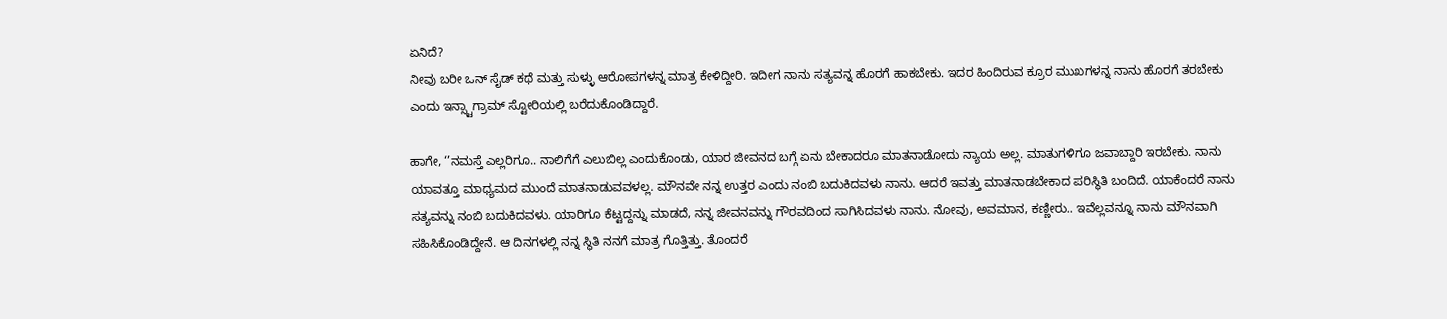ಏನಿದೆ?
ನೀವು ಬರೀ ಒನ್‌ ಸೈಡ್‌ ಕಥೆ ಮತ್ತು ಸುಳ್ಳು ಆರೋಪಗಳನ್ನ ಮಾತ್ರ ಕೇಳಿದ್ದೀರಿ. ಇದೀಗ ನಾನು ಸತ್ಯವನ್ನ ಹೊರಗೆ ಹಾಕಬೇಕು. ಇದರ ಹಿಂದಿರುವ ಕ್ರೂರ ಮುಖಗಳನ್ನ ನಾನು ಹೊರಗೆ ತರಬೇಕು ಎಂದು ಇನ್ಸ್ಟಾಗ್ರಾಮ್‌ ಸ್ಟೋರಿಯಲ್ಲಿ ಬರೆದುಕೊಂಡಿದ್ದಾರೆ.

ಹಾಗೇ, ‘’ನಮಸ್ತೆ ಎಲ್ಲರಿಗೂ.. ನಾಲಿಗೆಗೆ ಎಲುಬಿಲ್ಲ ಎಂದುಕೊಂಡು, ಯಾರ ಜೀವನದ ಬಗ್ಗೆ ಏನು ಬೇಕಾದರೂ ಮಾತನಾಡೋದು ನ್ಯಾಯ ಅಲ್ಲ. ಮಾತುಗಳಿಗೂ ಜವಾಬ್ದಾರಿ ಇರಬೇಕು. ನಾನು ಯಾವತ್ತೂ ಮಾಧ್ಯಮದ ಮುಂದೆ ಮಾತನಾಡುವವಳಲ್ಲ. ಮೌನವೇ ನನ್ನ ಉತ್ತರ ಎಂದು ನಂಬಿ ಬದುಕಿದವಳು ನಾನು. ಆದರೆ ಇವತ್ತು ಮಾತನಾಡಬೇಕಾದ ಪರಿಸ್ಥಿತಿ ಬಂದಿದೆ. ಯಾಕೆಂದರೆ ನಾನು ಸತ್ಯವನ್ನು ನಂಬಿ ಬದುಕಿದವಳು. ಯಾರಿಗೂ ಕೆಟ್ಟದ್ದನ್ನು ಮಾಡದೆ, ನನ್ನ ಜೀವನವನ್ನು ಗೌರವದಿಂದ ಸಾಗಿಸಿದವಳು ನಾನು. ನೋವು, ಅವಮಾನ, ಕಣ್ಣೀರು.. ಇವೆಲ್ಲವನ್ನೂ ನಾನು ಮೌನವಾಗಿ ಸಹಿಸಿಕೊಂಡಿದ್ದೇನೆ. ಆ ದಿನಗಳಲ್ಲಿ ನನ್ನ ಸ್ಥಿತಿ ನನಗೆ ಮಾತ್ರ ಗೊತ್ತಿತ್ತು. ತೊಂದರೆ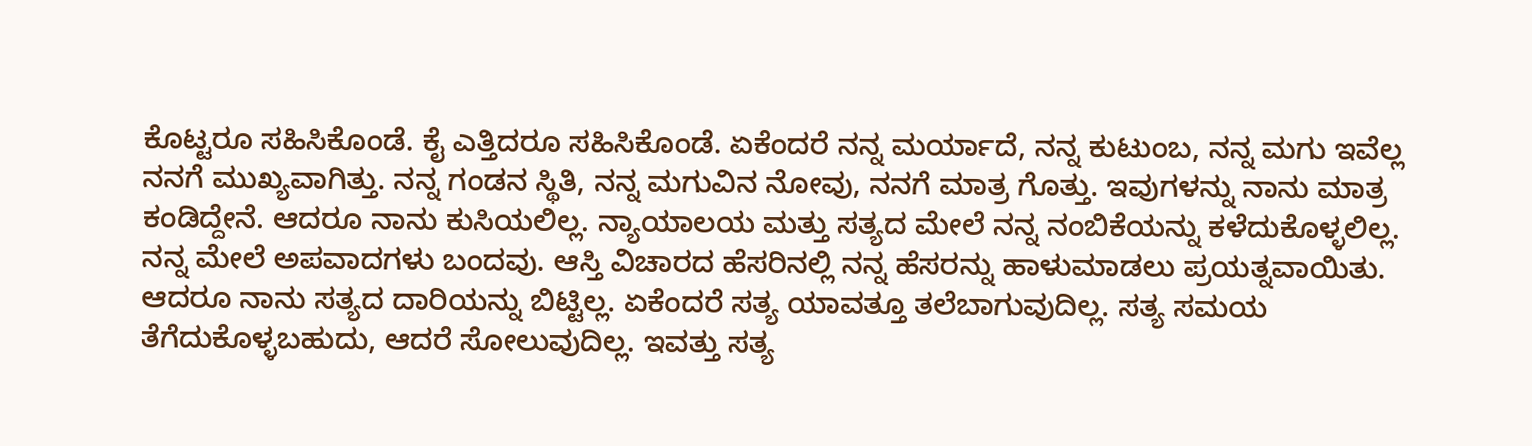ಕೊಟ್ಟರೂ ಸಹಿಸಿಕೊಂಡೆ. ಕೈ ಎತ್ತಿದರೂ ಸಹಿಸಿಕೊಂಡೆ. ಏಕೆಂದರೆ ನನ್ನ ಮರ್ಯಾದೆ, ನನ್ನ ಕುಟುಂಬ, ನನ್ನ ಮಗು ಇವೆಲ್ಲ ನನಗೆ ಮುಖ್ಯವಾಗಿತ್ತು. ನನ್ನ ಗಂಡನ ಸ್ಥಿತಿ, ನನ್ನ ಮಗುವಿನ ನೋವು, ನನಗೆ ಮಾತ್ರ ಗೊತ್ತು. ಇವುಗಳನ್ನು ನಾನು ಮಾತ್ರ ಕಂಡಿದ್ದೇನೆ. ಆದರೂ ನಾನು ಕುಸಿಯಲಿಲ್ಲ. ನ್ಯಾಯಾಲಯ ಮತ್ತು ಸತ್ಯದ ಮೇಲೆ ನನ್ನ ನಂಬಿಕೆಯನ್ನು ಕಳೆದುಕೊಳ್ಳಲಿಲ್ಲ. ನನ್ನ ಮೇಲೆ ಅಪವಾದಗಳು ಬಂದವು. ಆಸ್ತಿ ವಿಚಾರದ ಹೆಸರಿನಲ್ಲಿ ನನ್ನ ಹೆಸರನ್ನು ಹಾಳುಮಾಡಲು ಪ್ರಯತ್ನವಾಯಿತು. ಆದರೂ ನಾನು ಸತ್ಯದ ದಾರಿಯನ್ನು ಬಿಟ್ಟಿಲ್ಲ. ಏಕೆಂದರೆ ಸತ್ಯ ಯಾವತ್ತೂ ತಲೆಬಾಗುವುದಿಲ್ಲ. ಸತ್ಯ ಸಮಯ ತೆಗೆದುಕೊಳ್ಳಬಹುದು, ಆದರೆ ಸೋಲುವುದಿಲ್ಲ. ಇವತ್ತು ಸತ್ಯ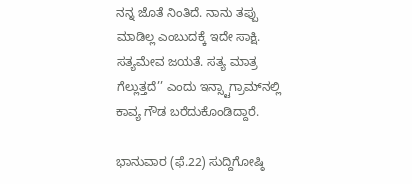ನನ್ನ ಜೊತೆ ನಿಂತಿದೆ. ನಾನು ತಪ್ಪು ಮಾಡಿಲ್ಲ ಎಂಬುದಕ್ಕೆ ಇದೇ ಸಾಕ್ಷಿ. ಸತ್ಯಮೇವ ಜಯತೆ. ಸತ್ಯ ಮಾತ್ರ ಗೆಲ್ಲುತ್ತದೆ’’ ಎಂದು ಇನ್ಸ್ಟಾಗ್ರಾಮ್‌ನಲ್ಲಿ ಕಾವ್ಯ ಗೌಡ ಬರೆದುಕೊಂಡಿದ್ದಾರೆ.

ಭಾನುವಾರ (ಫೆ.22) ಸುದ್ದಿಗೋಷ್ಠಿ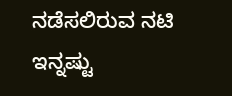ನಡೆಸಲಿರುವ ನಟಿ ಇನ್ನಷ್ಟು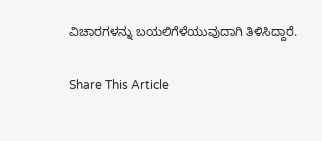ವಿಚಾರಗಳನ್ನು ಬಯಲಿಗೆಳೆಯುವುದಾಗಿ ತಿಳಿಸಿದ್ದಾರೆ.

Share This Article